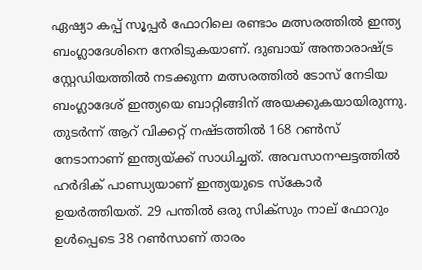ഏഷ്യാ കപ്പ് സൂപ്പര്‍ ഫോറിലെ രണ്ടാം മത്സരത്തില്‍ ഇന്ത്യ ബംഗ്ലാദേശിനെ നേരിടുകയാണ്. ദുബായ് അന്താരാഷ്ട്ര സ്റ്റേഡിയത്തില്‍ നടക്കുന്ന മത്സരത്തില്‍ ടോസ് നേടിയ ബംഗ്ലാദേശ് ഇന്ത്യയെ ബാറ്റിങ്ങിന് അയക്കുകയായിരുന്നു. തുടര്‍ന്ന് ആറ് വിക്കറ്റ് നഷ്ടത്തില്‍ 168 റണ്‍സ് നേടാനാണ് ഇന്ത്യയ്ക്ക് സാധിച്ചത്. അവസാനഘട്ടത്തില്‍ ഹര്‍ദിക് പാണ്ഡ്യയാണ് ഇന്ത്യയുടെ സ്‌കോര്‍ ഉയര്‍ത്തിയത്. 29 പന്തില്‍ ഒരു സിക്‌സും നാല് ഫോറും ഉള്‍പ്പെടെ 38 റണ്‍സാണ് താരം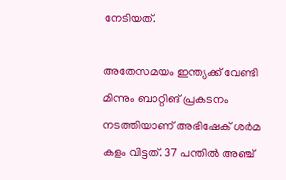നേടിയത്.

അതേസമയം ഇന്ത്യക്ക് വേണ്ടി മിന്നും ബാറ്റിങ് പ്രകടനം നടത്തിയാണ് അഭിഷേക് ശര്‍മ കളം വിട്ടത്. 37 പന്തില്‍ അഞ്ച്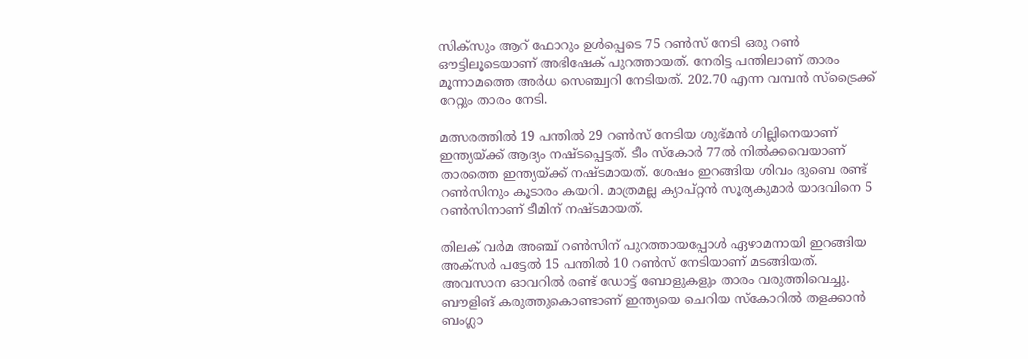സിക്‌സും ആറ് ഫോറും ഉള്‍പ്പെടെ 75 റണ്‍സ് നേടി ഒരു റണ്‍ ഔട്ടിലൂടെയാണ് അഭിഷേക് പുറത്തായത്. നേരിട്ട പന്തിലാണ് താരം മൂന്നാമത്തെ അര്‍ധ സെഞ്ച്വറി നേടിയത്. 202.70 എന്ന വമ്പന്‍ സ്‌ട്രൈക്ക് റേറ്റും താരം നേടി.

മത്സരത്തില്‍ 19 പന്തില്‍ 29 റണ്‍സ് നേടിയ ശുഭ്മന്‍ ഗില്ലിനെയാണ് ഇന്ത്യയ്ക്ക് ആദ്യം നഷ്ടപ്പെട്ടത്. ടീം സ്‌കോര്‍ 77ല്‍ നില്‍ക്കവെയാണ് താരത്തെ ഇന്ത്യയ്ക്ക് നഷ്ടമായത്. ശേഷം ഇറങ്ങിയ ശിവം ദുബെ രണ്ട് റണ്‍സിനും കൂടാരം കയറി. മാത്രമല്ല ക്യാപ്റ്റന്‍ സൂര്യകുമാര്‍ യാദവിനെ 5 റണ്‍സിനാണ് ടീമിന് നഷ്ടമായത്.

തിലക് വര്‍മ അഞ്ച് റണ്‍സിന് പുറത്തായപ്പോള്‍ ഏഴാമനായി ഇറങ്ങിയ അക്‌സര്‍ പട്ടേല്‍ 15 പന്തില്‍ 10 റണ്‍സ് നേടിയാണ് മടങ്ങിയത്. അവസാന ഓവറില്‍ രണ്ട് ഡോട്ട് ബോളുകളും താരം വരുത്തിവെച്ചു. ബൗളിങ് കരുത്തുകൊണ്ടാണ് ഇന്ത്യയെ ചെറിയ സ്‌കോറില്‍ തളക്കാന്‍ ബംഗ്ലാ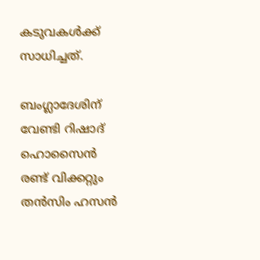കടുവകള്‍ക്ക് സാധിച്ചത്.

ബംഗ്ലാദേശിന് വേണ്ടി റിഷാദ് ഹൊസൈന്‍ രണ്ട് വിക്കറ്റും തന്‍സിം ഹസന്‍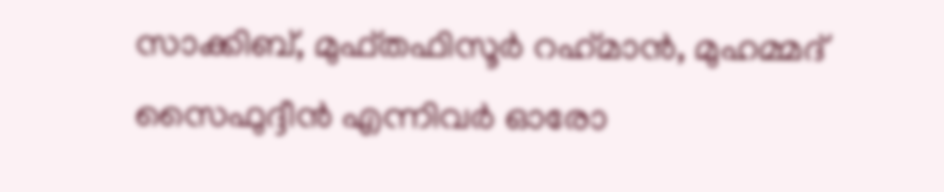സാക്കിബ്, മുഫ്തഫിസൂര്‍ റഹ്‌മാന്‍, മുഹമ്മദ് സൈഫുദ്ദീന്‍ എന്നിവര്‍ ഓരോ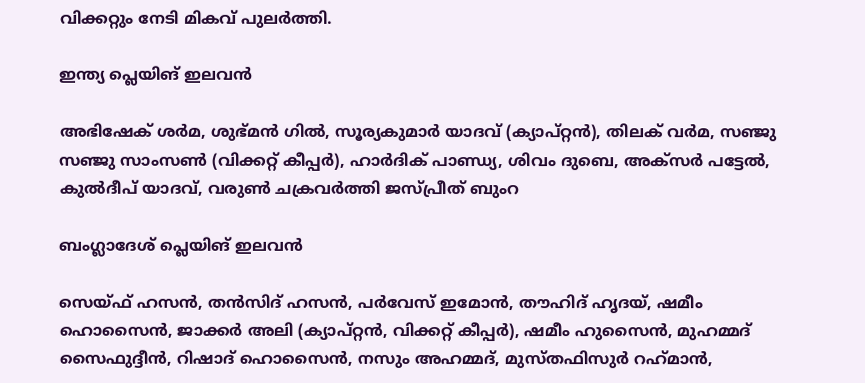വിക്കറ്റും നേടി മികവ് പുലര്‍ത്തി.

ഇന്ത്യ പ്ലെയിങ് ഇലവന്‍

അഭിഷേക് ശര്‍മ, ശുഭ്മന്‍ ഗില്‍, സൂര്യകുമാര്‍ യാദവ് (ക്യാപ്റ്റന്‍), തിലക് വര്‍മ, സഞ്ജു സഞ്ജു സാംസണ്‍ (വിക്കറ്റ് കീപ്പര്‍), ഹാര്‍ദിക് പാണ്ഡ്യ, ശിവം ദുബെ, അക്സര്‍ പട്ടേല്‍, കുല്‍ദീപ് യാദവ്, വരുണ്‍ ചക്രവര്‍ത്തി ജസ്പ്രീത് ബുംറ

ബംഗ്ലാദേശ് പ്ലെയിങ് ഇലവന്‍

സെയ്ഫ് ഹസന്‍, തന്‍സിദ് ഹസന്‍, പര്‍വേസ് ഇമോന്‍, തൗഹിദ് ഹൃദയ്, ഷമീം ഹൊസൈന്‍, ജാക്കര്‍ അലി (ക്യാപ്റ്റന്‍, വിക്കറ്റ് കീപ്പര്‍), ഷമീം ഹുസൈന്‍, മുഹമ്മദ് സൈഫുദ്ദീന്‍, റിഷാദ് ഹൊസൈന്‍, നസും അഹമ്മദ്, മുസ്തഫിസുര്‍ റഹ്‌മാന്‍,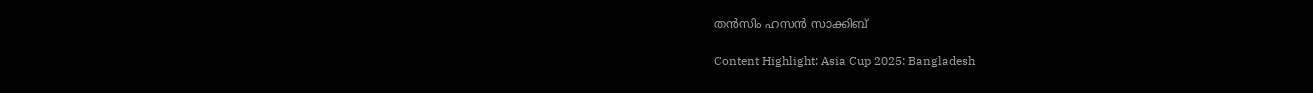തന്‍സിം ഹസന്‍ സാക്കിബ്

Content Highlight: Asia Cup 2025: Bangladesh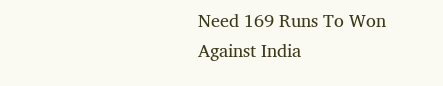Need 169 Runs To Won Against India